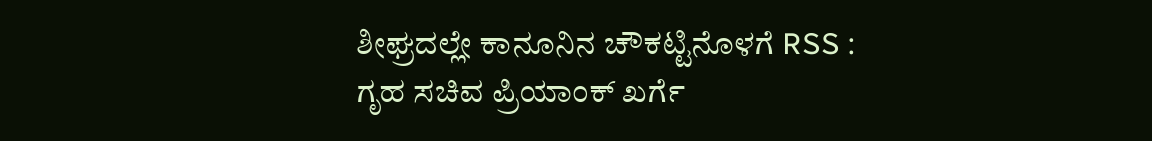ಶೀಘ್ರದಲ್ಲೇ ಕಾನೂನಿನ ಚೌಕಟ್ಟಿನೊಳಗೆ RSS : ಗೃಹ ಸಚಿವ ಪ್ರಿಯಾಂಕ್ ಖರ್ಗೆ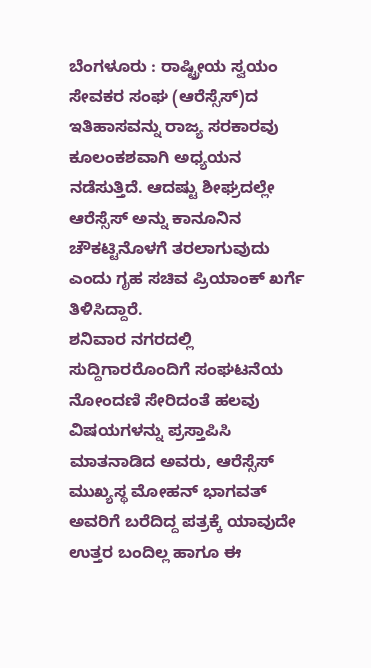ಬೆಂಗಳೂರು : ರಾಷ್ಟ್ರೀಯ ಸ್ವಯಂ ಸೇವಕರ ಸಂಘ (ಆರೆಸ್ಸೆಸ್)ದ ಇತಿಹಾಸವನ್ನು ರಾಜ್ಯ ಸರಕಾರವು ಕೂಲಂಕಶವಾಗಿ ಅಧ್ಯಯನ ನಡೆಸುತ್ತಿದೆ. ಆದಷ್ಟು ಶೀಘ್ರದಲ್ಲೇ ಆರೆಸ್ಸೆಸ್ ಅನ್ನು ಕಾನೂನಿನ ಚೌಕಟ್ಟಿನೊಳಗೆ ತರಲಾಗುವುದು ಎಂದು ಗೃಹ ಸಚಿವ ಪ್ರಿಯಾಂಕ್ ಖರ್ಗೆ ತಿಳಿಸಿದ್ದಾರೆ.
ಶನಿವಾರ ನಗರದಲ್ಲಿ ಸುದ್ದಿಗಾರರೊಂದಿಗೆ ಸಂಘಟನೆಯ ನೋಂದಣಿ ಸೇರಿದಂತೆ ಹಲವು ವಿಷಯಗಳನ್ನು ಪ್ರಸ್ತಾಪಿಸಿ ಮಾತನಾಡಿದ ಅವರು, ಆರೆಸ್ಸೆಸ್ ಮುಖ್ಯಸ್ಥ ಮೋಹನ್ ಭಾಗವತ್ ಅವರಿಗೆ ಬರೆದಿದ್ದ ಪತ್ರಕ್ಕೆ ಯಾವುದೇ ಉತ್ತರ ಬಂದಿಲ್ಲ ಹಾಗೂ ಈ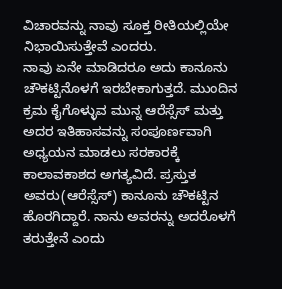ವಿಚಾರವನ್ನು ನಾವು ಸೂಕ್ತ ರೀತಿಯಲ್ಲಿಯೇ ನಿಭಾಯಿಸುತ್ತೇವೆ ಎಂದರು.
ನಾವು ಏನೇ ಮಾಡಿದರೂ ಅದು ಕಾನೂನು ಚೌಕಟ್ಟಿನೊಳಗೆ ಇರಬೇಕಾಗುತ್ತದೆ. ಮುಂದಿನ ಕ್ರಮ ಕೈಗೊಳ್ಳುವ ಮುನ್ನ ಆರೆಸ್ಸೆಸ್ ಮತ್ತು ಅದರ ಇತಿಹಾಸವನ್ನು ಸಂಪೂರ್ಣವಾಗಿ ಅಧ್ಯಯನ ಮಾಡಲು ಸರಕಾರಕ್ಕೆ ಕಾಲಾವಕಾಶದ ಅಗತ್ಯವಿದೆ. ಪ್ರಸ್ತುತ ಅವರು(ಆರೆಸ್ಸೆಸ್) ಕಾನೂನು ಚೌಕಟ್ಟಿನ ಹೊರಗಿದ್ದಾರೆ. ನಾನು ಅವರನ್ನು ಅದರೊಳಗೆ ತರುತ್ತೇನೆ ಎಂದು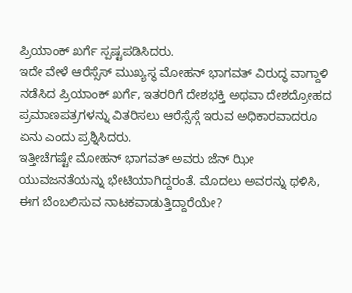ಪ್ರಿಯಾಂಕ್ ಖರ್ಗೆ ಸ್ಪಷ್ಟಪಡಿಸಿದರು.
ಇದೇ ವೇಳೆ ಆರೆಸ್ಸೆಸ್ ಮುಖ್ಯಸ್ಥ ಮೋಹನ್ ಭಾಗವತ್ ವಿರುದ್ಧ ವಾಗ್ದಾಳಿ ನಡೆಸಿದ ಪ್ರಿಯಾಂಕ್ ಖರ್ಗೆ, ಇತರರಿಗೆ ದೇಶಭಕ್ತಿ ಅಥವಾ ದೇಶದ್ರೋಹದ ಪ್ರಮಾಣಪತ್ರಗಳನ್ನು ವಿತರಿಸಲು ಆರೆಸ್ಸೆಸ್ಗೆ ಇರುವ ಅಧಿಕಾರವಾದರೂ ಏನು ಎಂದು ಪ್ರಶ್ನಿಸಿದರು.
ಇತ್ತೀಚೆಗಷ್ಟೇ ಮೋಹನ್ ಭಾಗವತ್ ಅವರು ಜೆನ್ ಝೀ ಯುವಜನತೆಯನ್ನು ಭೇಟಿಯಾಗಿದ್ದರಂತೆ. ಮೊದಲು ಅವರನ್ನು ಥಳಿಸಿ, ಈಗ ಬೆಂಬಲಿಸುವ ನಾಟಕವಾಡುತ್ತಿದ್ದಾರೆಯೇ?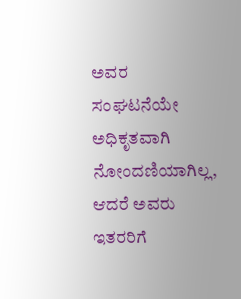ಅವರ ಸಂಘಟನೆಯೇ ಅಧಿಕೃತವಾಗಿ ನೋಂದಣಿಯಾಗಿಲ್ಲ, ಆದರೆ ಅವರು ಇತರರಿಗೆ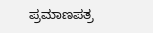ಪ್ರಮಾಣಪತ್ರ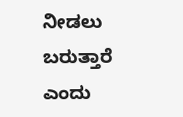ನೀಡಲು ಬರುತ್ತಾರೆ ಎಂದು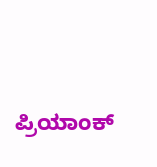ಪ್ರಿಯಾಂಕ್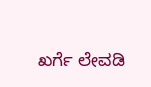ಖರ್ಗೆ ಲೇವಡಿ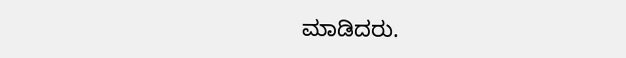ಮಾಡಿದರು.